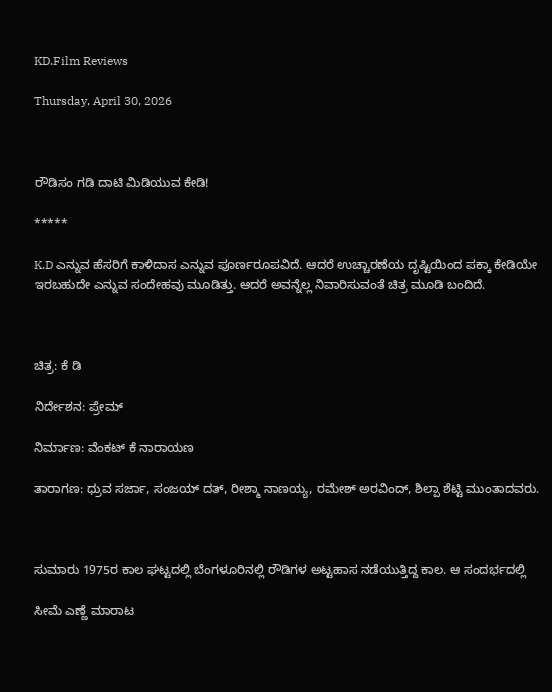KD.Film Reviews

Thursday, April 30, 2026



ರೌಡಿಸಂ ಗಡಿ ದಾಟಿ ಮಿಡಿಯುವ ಕೇಡಿ!

*****

K.D ಎನ್ನುವ ಹೆಸರಿಗೆ ಕಾಳಿದಾಸ ಎನ್ನುವ ಪೂರ್ಣರೂಪವಿದೆ. ಆದರೆ ಉಚ್ಚಾರಣೆಯ ದೃಷ್ಟಿಯಿಂದ ಪಕ್ಕಾ ಕೇಡಿಯೇ ಇರಬಹುದೇ ಎನ್ನುವ ಸಂದೇಹವು ಮೂಡಿತ್ತು. ಆದರೆ ಅವನ್ನೆಲ್ಲ ನಿವಾರಿಸುವಂತೆ ಚಿತ್ರ ಮೂಡಿ ಬಂದಿದೆ.



ಚಿತ್ರ: ಕೆ ಡಿ

ನಿರ್ದೇಶನ: ಪ್ರೇಮ್

ನಿರ್ಮಾಣ: ವೆಂಕಟ್ ಕೆ ನಾರಾಯಣ

ತಾರಾಗಣ: ಧ್ರುವ ಸರ್ಜಾ, ಸಂಜಯ್ ದತ್, ರೀಶ್ಮಾ ನಾಣಯ್ಯ, ರಮೇಶ್ ಅರವಿಂದ್, ಶಿಲ್ಪಾ ಶೆಟ್ಟಿ ಮುಂತಾದವರು.



ಸುಮಾರು 1975ರ ಕಾಲ ಘಟ್ಟದಲ್ಲಿ ಬೆಂಗಳೂರಿನಲ್ಲಿ ರೌಡಿಗಳ ಅಟ್ಟಹಾಸ ನಡೆಯುತ್ತಿದ್ದ ಕಾಲ. ಆ ಸಂದರ್ಭದಲ್ಲಿ

ಸೀಮೆ ಎಣ್ಣೆ ಮಾರಾಟ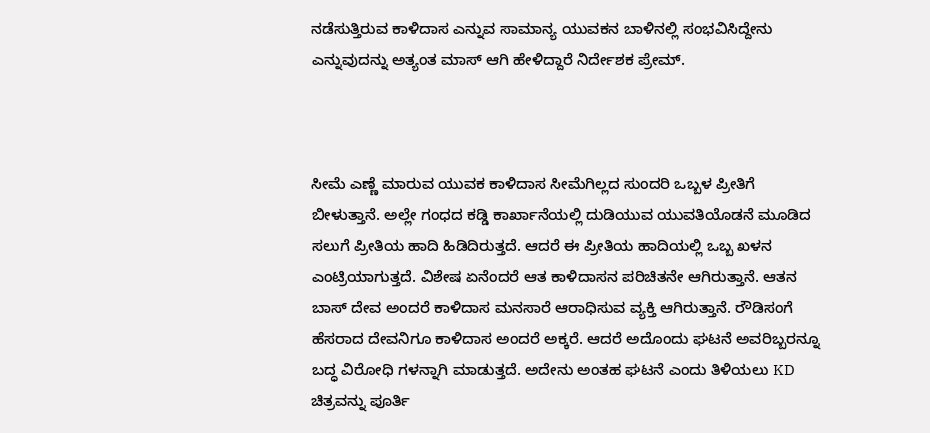ನಡೆಸುತ್ತಿರುವ ಕಾಳಿದಾಸ ಎನ್ನುವ ಸಾಮಾನ್ಯ ಯುವಕನ ಬಾಳಿನಲ್ಲಿ ಸಂಭವಿಸಿದ್ದೇನು ಎನ್ನುವುದನ್ನು ಅತ್ಯಂತ ಮಾಸ್ ಆಗಿ ಹೇಳಿದ್ದಾರೆ ನಿರ್ದೇಶಕ ಪ್ರೇಮ್.



ಸೀಮೆ ಎಣ್ಣೆ ಮಾರುವ ಯುವಕ ಕಾಳಿದಾಸ ಸೀಮೆಗಿಲ್ಲದ ಸುಂದರಿ ಒಬ್ಬಳ ಪ್ರೀತಿಗೆ ಬೀಳುತ್ತಾನೆ. ಅಲ್ಲೇ ಗಂಧದ ಕಡ್ಡಿ ಕಾರ್ಖಾನೆಯಲ್ಲಿ ದುಡಿಯುವ ಯುವತಿಯೊಡನೆ ಮೂಡಿದ ಸಲುಗೆ ಪ್ರೀತಿಯ ಹಾದಿ ಹಿಡಿದಿರುತ್ತದೆ. ಆದರೆ ಈ ಪ್ರೀತಿಯ ಹಾದಿಯಲ್ಲಿ ಒಬ್ಬ ಖಳನ ಎಂಟ್ರಿಯಾಗುತ್ತದೆ. ವಿಶೇಷ ಏನೆಂದರೆ ಆತ ಕಾಳಿದಾಸನ ಪರಿಚಿತನೇ ಆಗಿರುತ್ತಾನೆ. ಆತನ ಬಾಸ್ ದೇವ ಅಂದರೆ ಕಾಳಿದಾಸ ಮನಸಾರೆ ಆರಾಧಿಸುವ ವ್ಯಕ್ತಿ ಆಗಿರುತ್ತಾನೆ. ರೌಡಿಸಂಗೆ ಹೆಸರಾದ ದೇವನಿಗೂ ಕಾಳಿದಾಸ ಅಂದರೆ ಅಕ್ಕರೆ. ಆದರೆ ಅದೊಂದು ಘಟನೆ ಅವರಿಬ್ಬರನ್ನೂ ಬದ್ಧ ವಿರೋಧಿ ಗಳನ್ನಾಗಿ ಮಾಡುತ್ತದೆ. ಅದೇನು ಅಂತಹ ಘಟನೆ ಎಂದು ತಿಳಿಯಲು KD ಚಿತ್ರವನ್ನು ಪೂರ್ತಿ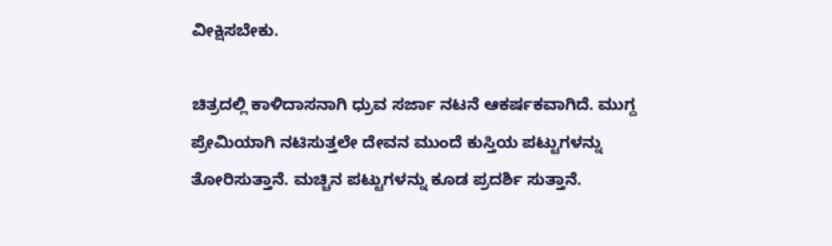ವೀಕ್ಷಿಸಬೇಕು.

ಚಿತ್ರದಲ್ಲಿ ಕಾಳಿದಾಸನಾಗಿ ಧ್ರುವ ಸರ್ಜಾ ನಟನೆ ಆಕರ್ಷಕವಾಗಿದೆ. ಮುಗ್ದ ಪ್ರೇಮಿಯಾಗಿ ನಟಿಸುತ್ತಲೇ ದೇವನ ಮುಂದೆ ಕುಸ್ತಿಯ ಪಟ್ಟುಗಳನ್ನು ತೋರಿಸುತ್ತಾನೆ. ಮಚ್ಚಿನ ಪಟ್ಟುಗಳನ್ನು ಕೂಡ ಪ್ರದರ್ಶಿ ಸುತ್ತಾನೆ.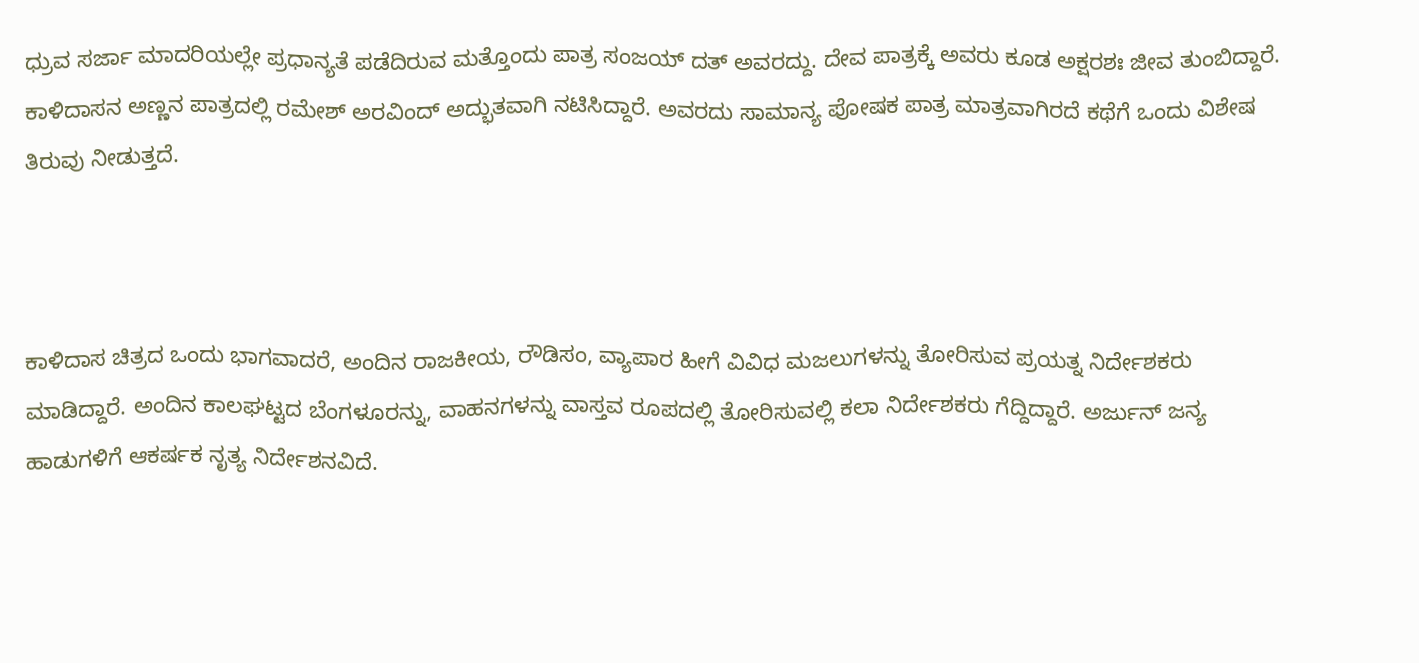ಧ್ರುವ ಸರ್ಜಾ ಮಾದರಿಯಲ್ಲೇ ಪ್ರಧಾನ್ಯತೆ ಪಡೆದಿರುವ ಮತ್ತೊಂದು ಪಾತ್ರ ಸಂಜಯ್ ದತ್ ಅವರದ್ದು. ದೇವ ಪಾತ್ರಕ್ಕೆ ಅವರು ಕೂಡ ಅಕ್ಷರಶಃ ಜೀವ ತುಂಬಿದ್ದಾರೆ. ಕಾಳಿದಾಸನ ಅಣ್ಣನ ಪಾತ್ರದಲ್ಲಿ ರಮೇಶ್ ಅರವಿಂದ್ ಅದ್ಭುತವಾಗಿ ನಟಿಸಿದ್ದಾರೆ. ಅವರದು ಸಾಮಾನ್ಯ ಪೋಷಕ ಪಾತ್ರ ಮಾತ್ರವಾಗಿರದೆ ಕಥೆಗೆ ಒಂದು ವಿಶೇಷ ತಿರುವು ನೀಡುತ್ತದೆ.



ಕಾಳಿದಾಸ ಚಿತ್ರದ ಒಂದು ಭಾಗವಾದರೆ, ಅಂದಿನ ರಾಜಕೀಯ, ರೌಡಿಸಂ, ವ್ಯಾಪಾರ ಹೀಗೆ ವಿವಿಧ ಮಜಲುಗಳನ್ನು ತೋರಿಸುವ ಪ್ರಯತ್ನ ನಿರ್ದೇಶಕರು ಮಾಡಿದ್ದಾರೆ. ಅಂದಿನ ಕಾಲಘಟ್ಟದ ಬೆಂಗಳೂರನ್ನು, ವಾಹನಗಳನ್ನು ವಾಸ್ತವ ರೂಪದಲ್ಲಿ ತೋರಿಸುವಲ್ಲಿ ಕಲಾ ನಿರ್ದೇಶಕರು ಗೆದ್ದಿದ್ದಾರೆ. ಅರ್ಜುನ್ ಜನ್ಯ ಹಾಡುಗಳಿಗೆ ಆಕರ್ಷಕ ನೃತ್ಯ ನಿರ್ದೇಶನವಿದೆ.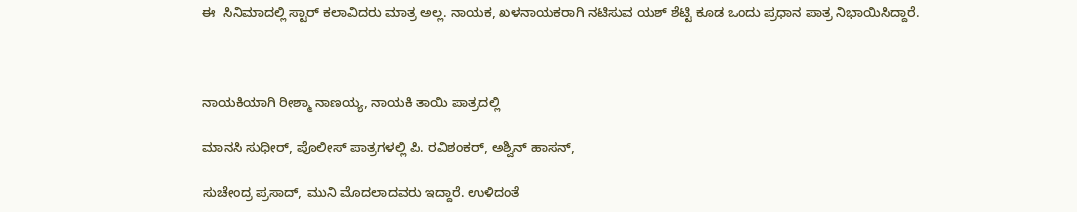ಈ  ಸಿನಿಮಾದಲ್ಲಿ ಸ್ಟಾರ್ ಕಲಾವಿದರು ಮಾತ್ರ ಅಲ್ಲ. ನಾಯಕ, ಖಳನಾಯಕರಾಗಿ ನಟಿಸುವ ಯಶ್ ಶೆಟ್ಟಿ ಕೂಡ ಒಂದು ಪ್ರಧಾನ ಪಾತ್ರ ನಿಭಾಯಿಸಿದ್ದಾರೆ.



ನಾಯಕಿಯಾಗಿ ರೀಶ್ಮಾ ನಾಣಯ್ಯ, ನಾಯಕಿ ತಾಯಿ ಪಾತ್ರದಲ್ಲಿ

ಮಾನಸಿ ಸುಧೀರ್, ಪೊಲೀಸ್ ಪಾತ್ರಗಳಲ್ಲಿ ಪಿ. ರವಿಶಂಕರ್, ಅಶ್ವಿನ್ ಹಾಸನ್,

ಸುಚೇಂದ್ರ ಪ್ರಸಾದ್, ಮುನಿ ಮೊದಲಾದವರು ಇದ್ದಾರೆ. ಉಳಿದಂತೆ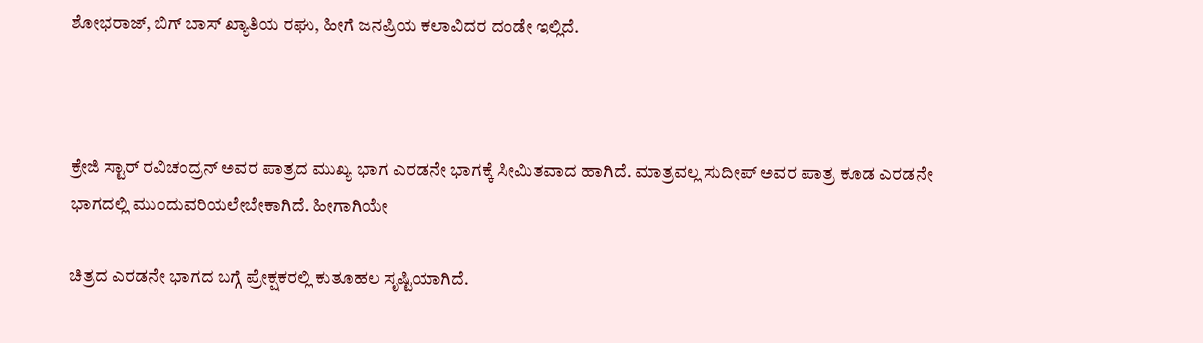ಶೋಭರಾಜ್, ಬಿಗ್ ಬಾಸ್ ಖ್ಯಾತಿಯ ರಘು, ಹೀಗೆ ಜನಪ್ರಿಯ ಕಲಾವಿದರ ದಂಡೇ ಇಲ್ಲಿದೆ.



ಕ್ರೇಜಿ ಸ್ಟಾರ್ ರವಿಚಂದ್ರನ್ ಅವರ ಪಾತ್ರದ ಮುಖ್ಯ ಭಾಗ ಎರಡನೇ ಭಾಗಕ್ಕೆ ಸೀಮಿತವಾದ ಹಾಗಿದೆ. ಮಾತ್ರವಲ್ಲ ಸುದೀಪ್ ಅವರ ಪಾತ್ರ ಕೂಡ ಎರಡನೇ ಭಾಗದಲ್ಲಿ ಮುಂದುವರಿಯಲೇಬೇಕಾಗಿದೆ. ಹೀಗಾಗಿಯೇ

ಚಿತ್ರದ ಎರಡನೇ ಭಾಗದ ಬಗ್ಗೆ ಪ್ರೇಕ್ಷಕರಲ್ಲಿ ಕುತೂಹಲ ಸೃಷ್ಟಿಯಾಗಿದೆ.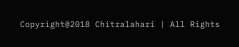Copyright@2018 Chitralahari | All Rights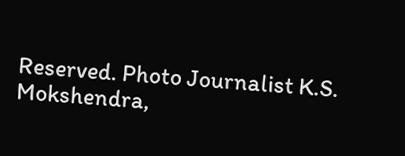Reserved. Photo Journalist K.S. Mokshendra,